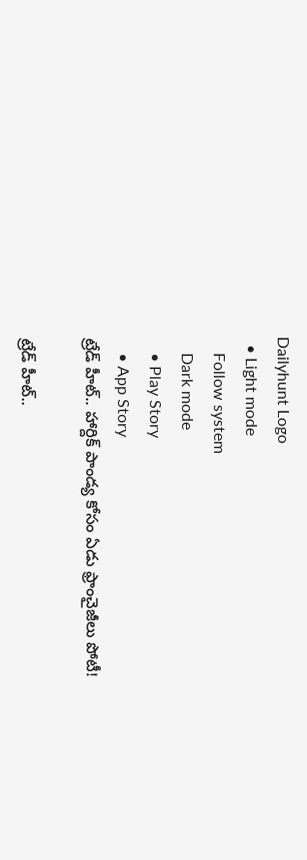Dailyhunt Logo
  • Light mode
    Follow system
    Dark mode
    • Play Story
    • App Story
ట్రేడ్ హీట్.. హార్దిక్ పాండ్య కోసం ఏడు ఫ్రాంచైజీలు పోటీ!

ట్రేడ్ హీట్..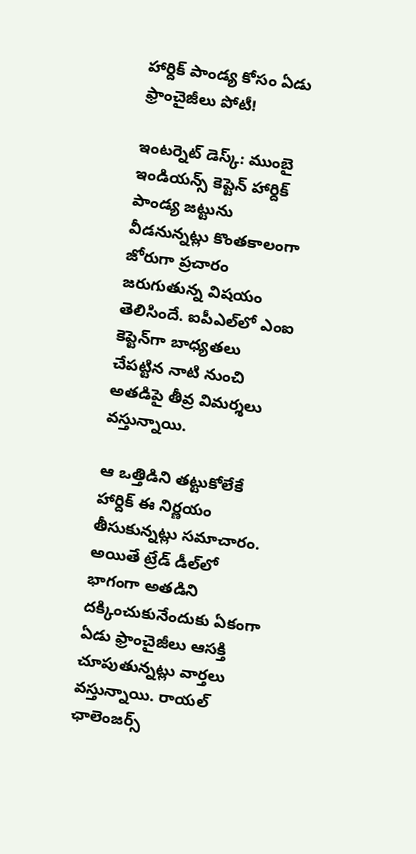హార్దిక్ పాండ్య కోసం ఏడు ఫ్రాంచైజీలు పోటీ!

ఇంటర్నెట్ డెస్క్: ముంబై ఇండియన్స్ కెప్టెన్ హార్దిక్ పాండ్య జట్టును వీడనున్నట్లు కొంతకాలంగా జోరుగా ప్రచారం జరుగుతున్న విషయం తెలిసిందే. ఐపీఎల్‌లో ఎంఐ కెప్టెన్‌గా బాధ్యతలు చేపట్టిన నాటి నుంచి అతడిపై తీవ్ర విమర్శలు వస్తున్నాయి.

ఆ ఒత్తిడిని తట్టుకోలేకే హార్దిక్ ఈ నిర్ణయం తీసుకున్నట్లు సమాచారం. అయితే ట్రేడ్ డీల్‌లో భాగంగా అతడిని దక్కించుకునేందుకు ఏకంగా ఏడు ఫ్రాంచైజీలు ఆసక్తి చూపుతున్నట్లు వార్తలు వస్తున్నాయి. రాయల్ ఛాలెంజర్స్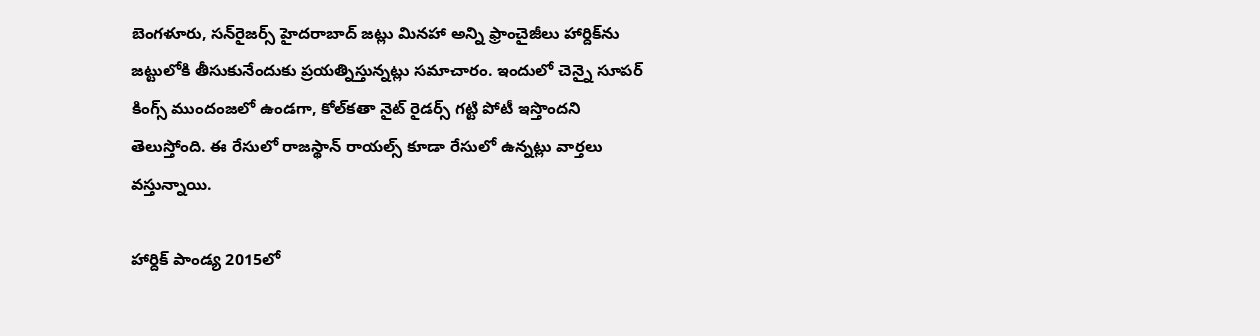బెంగళూరు, సన్‌రైజర్స్ హైదరాబాద్ జట్లు మినహా అన్ని ఫ్రాంచైజీలు హార్దిక్‌ను జట్టులోకి తీసుకునేందుకు ప్రయత్నిస్తున్నట్లు సమాచారం. ఇందులో చెన్నై సూపర్ కింగ్స్ ముందంజలో ఉండగా, కోల్‌కతా నైట్ రైడర్స్ గట్టి పోటీ ఇస్తొందని తెలుస్తోంది. ఈ రేసులో రాజస్థాన్ రాయల్స్ కూడా రేసులో ఉన్నట్లు వార్తలు వస్తున్నాయి.

హార్దిక్ పాండ్య 2015లో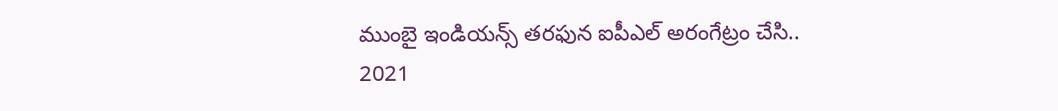ముంబై ఇండియన్స్ తరఫున ఐపీఎల్ అరంగేట్రం చేసి.. 2021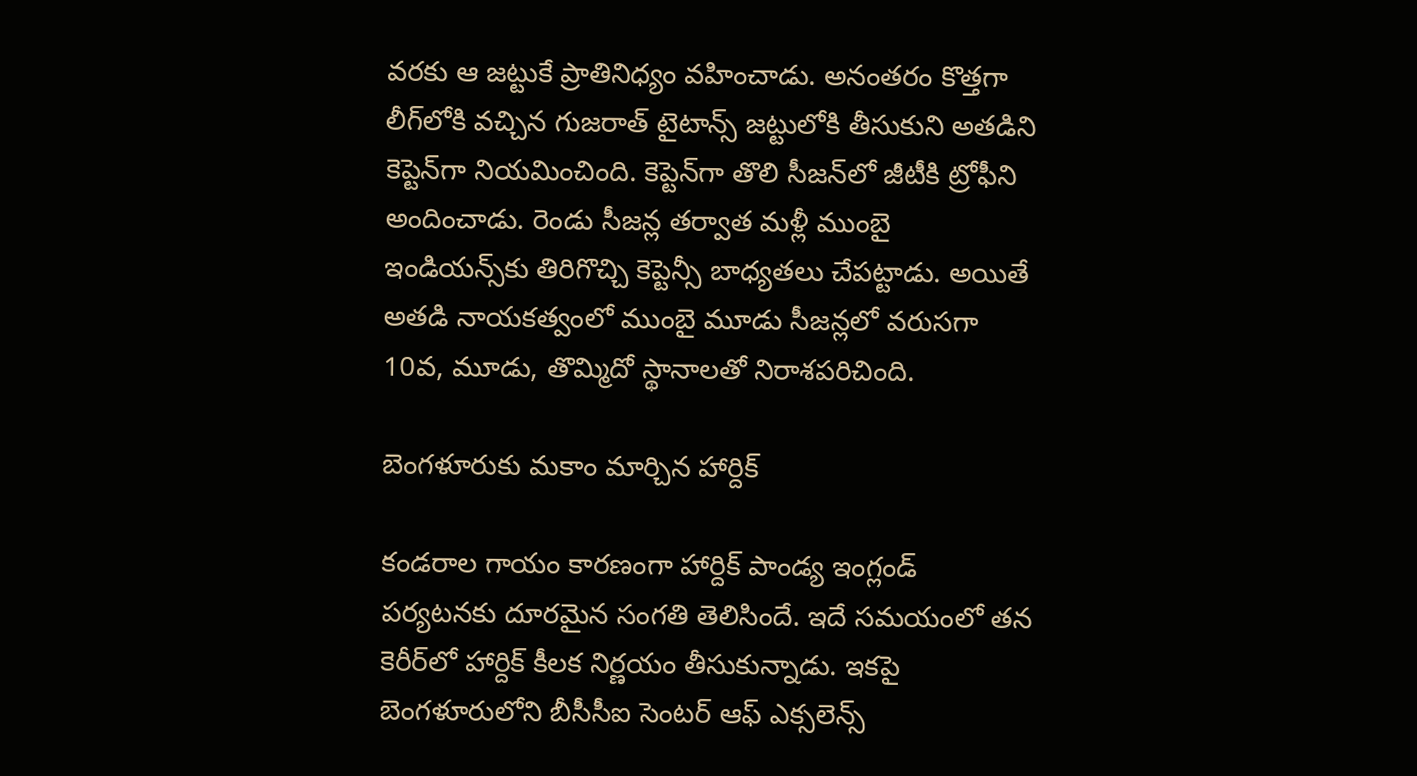వరకు ఆ జట్టుకే ప్రాతినిధ్యం వహించాడు. అనంతరం కొత్తగా లీగ్‌లోకి వచ్చిన గుజరాత్ టైటాన్స్ జట్టులోకి తీసుకుని అతడిని కెప్టెన్‌గా నియమించింది. కెప్టెన్‌గా తొలి సీజన్‌లో జీటీకి ట్రోఫీని అందించాడు. రెండు సీజన్ల తర్వాత మళ్లీ ముంబై ఇండియన్స్‌కు తిరిగొచ్చి కెప్టెన్సీ బాధ్యతలు చేపట్టాడు. అయితే అతడి నాయకత్వంలో ముంబై మూడు సీజన్లలో వరుసగా 10వ, మూడు, తొమ్మిదో స్థానాలతో నిరాశపరిచింది.

బెంగళూరుకు మకాం మార్చిన హార్దిక్

కండరాల గాయం కారణంగా హార్దిక్ పాండ్య ఇంగ్లండ్ పర్యటనకు దూరమైన సంగతి తెలిసిందే. ఇదే సమయంలో తన కెరీర్‌లో హార్దిక్ కీలక నిర్ణయం తీసుకున్నాడు. ఇకపై బెంగళూరులోని బీసీసీఐ సెంటర్ ఆఫ్ ఎక్సలెన్స్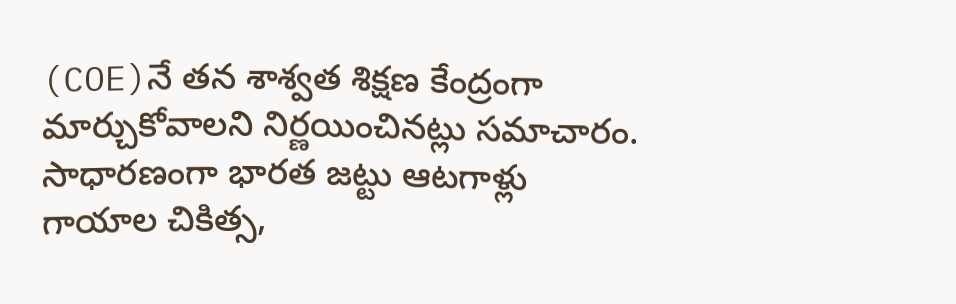(COE)నే తన శాశ్వత శిక్షణ కేంద్రంగా మార్చుకోవాలని నిర్ణయించినట్లు సమాచారం. సాధారణంగా భారత జట్టు ఆటగాళ్లు గాయాల చికిత్స,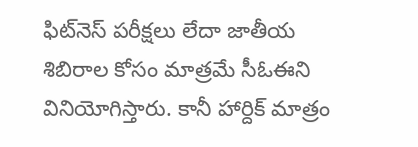ఫిట్‌నెస్ పరీక్షలు లేదా జాతీయ శిబిరాల కోసం మాత్రమే సీఓఈని వినియోగిస్తారు. కానీ హార్దిక్ మాత్రం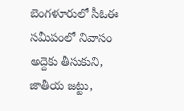బెంగళూరులో సీఓఈ సమీపంలో నివాసం అద్దెకు తీసుకుని, జాతీయ జట్టు,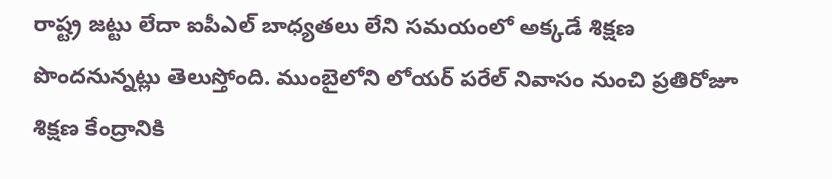రాష్ట్ర జట్టు లేదా ఐపీఎల్ బాధ్యతలు లేని సమయంలో అక్కడే శిక్షణ పొందనున్నట్లు తెలుస్తోంది. ముంబైలోని లోయర్ పరేల్ నివాసం నుంచి ప్రతిరోజూ శిక్షణ కేంద్రానికి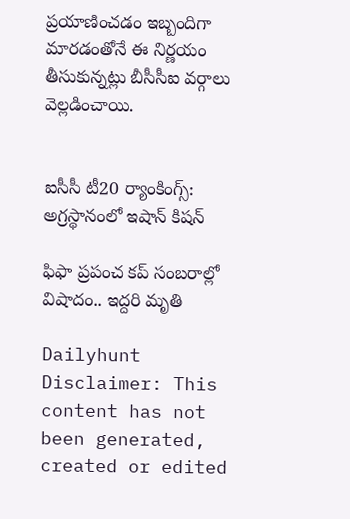ప్రయాణించడం ఇబ్బందిగా మారడంతోనే ఈ నిర్ణయం తీసుకున్నట్లు బీసీసీఐ వర్గాలు వెల్లడించాయి.


ఐసీసీ టీ20 ర్యాంకింగ్స్: అగ్రస్థానంలో ఇషాన్ కిషన్

ఫిఫా ప్రపంచ కప్ సంబరాల్లో విషాదం.. ఇద్దరి మృతి

Dailyhunt
Disclaimer: This content has not been generated, created or edited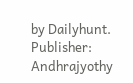by Dailyhunt. Publisher: Andhrajyothy